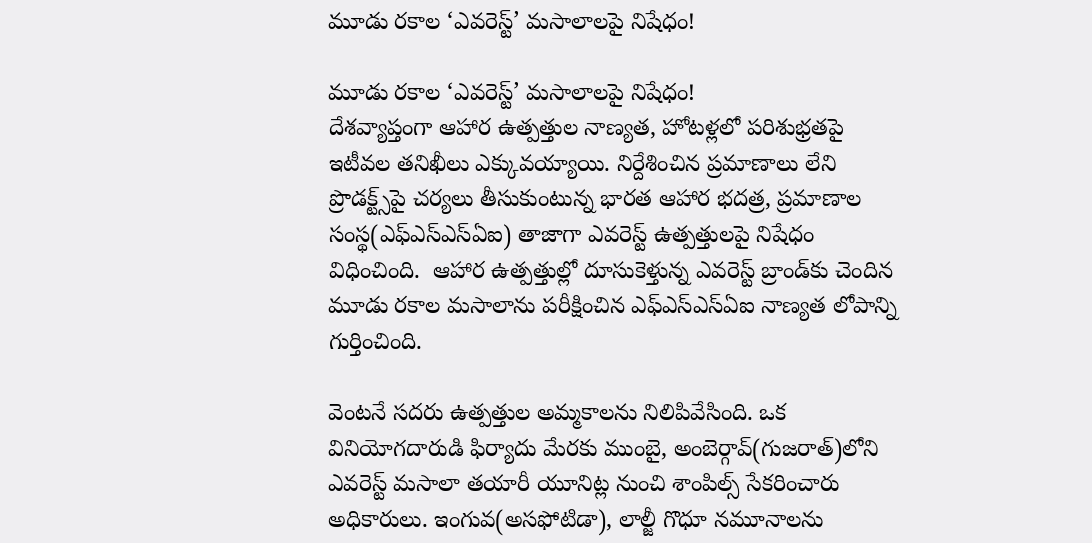మూడు రకాల ‘ఎవరెస్ట్‌’ మసాలాలపై నిషేధం!

మూడు రకాల ‘ఎవరెస్ట్‌’ మసాలాలపై నిషేధం!
దేశవ్యాప్తంగా ఆహార ఉత్పత్తుల నాణ్యత, హోటళ్లలో పరిశుభ్రతపై ఇటీవల తనిఖీలు ఎక్కువయ్యాయి. నిర్దేశించిన ప్రమాణాలు లేని ప్రొడక్ట్స్‌పై చర్యలు తీసుకుంటున్న భారత ఆహార భదత్ర, ప్రమాణాల సంస్థ(ఎఫ్‌ఎస్‌ఎస్‌ఏఐ) తాజాగా ఎవరెస్ట్ ఉత్పత్తులపై నిషేధం విధించింది.  ఆహార ఉత్పత్తుల్లో దూసుకెళ్తున్న ఎవరెస్ట్ బ్రాండ్‌కు చెందిన మూడు రకాల మసాలాను పరీక్షించిన ఎఫ్‌ఎస్‌ఎస్‌ఏఐ నాణ్యత లోపాన్ని గుర్తించింది.

వెంటనే సదరు ఉత్పత్తుల అమ్మకాలను నిలిపివేసింది. ఒక వినియోగదారుడి ఫిర్యాదు మేరకు ముంబై, అంబెర్గావ్‌(గుజరాత్‌)లోని ఎవరెస్ట్ మసాలా తయారీ యూనిట్ల నుంచి శాంపిల్స్ సేకరించారు అధికారులు. ఇంగువ(అసఫోటిడా), లాల్జీ గొధూ నమూనాలను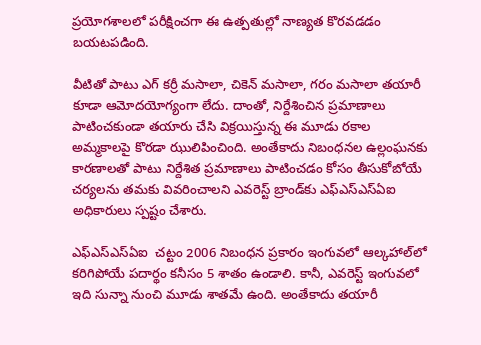ప్రయోగశాలలో పరీక్షించగా ఈ ఉత్పతుల్లో నాణ్యత కొరవడడం బయటపడింది.

వీటితో పాటు ఎగ్ కర్రీ మసాలా, చికెన్ మసాలా, గరం మసాలా తయారీ కూడా ఆమోదయోగ్యంగా లేదు. దాంతో, నిర్దేశించిన ప్రమాణాలు పాటించకుండా తయారు చేసి విక్రయిస్తున్న ఈ మూడు రకాల అమ్మకాలపై కొరడా ఝులిపించింది. అంతేకాదు నిబంధనల ఉల్లంఘనకు కారణాలతో పాటు నిర్దేశిత ప్రమాణాలు పాటించడం కోసం తీసుకోబోయే చర్యలను తమకు వివరించాలని ఎవరెస్ట్ బ్రాండ్‌కు ఎఫ్‌ఎస్‌ఎస్‌ఏఐ అధికారులు స్పష్టం చేశారు.

ఎఫ్‌ఎస్‌ఎస్‌ఏఐ  చట్టం 2006 నిబంధన ప్రకారం ఇంగువలో ఆల్కహాల్‌లో కరిగిపోయే పదార్థం కనీసం 5 శాతం ఉండాలి. కానీ, ఎవరెస్ట్ ఇంగువలో ఇది సున్నా నుంచి మూడు శాతమే ఉంది. అంతేకాదు తయారీ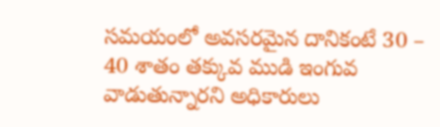సమయంలో అవసరమైన దానికంటే 30 – 40 శాతం తక్కువ ముడి ఇంగువ వాడుతున్నారని అధికారులు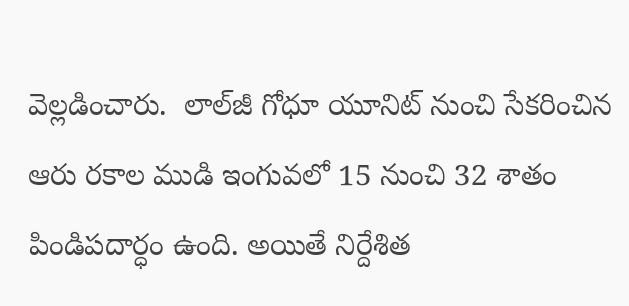వెల్లడించారు.  లాల్‌జీ గోధూ యూనిట్ నుంచి సేకరించిన ఆరు రకాల ముడి ఇంగువలో 15 నుంచి 32 శాతం పిండిపదార్ధం ఉంది. అయితే నిర్దేశిత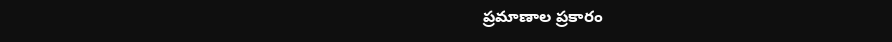ప్రమాణాల ప్రకారం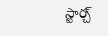స్టార్చ్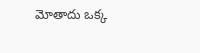మోతాదు ఒక్క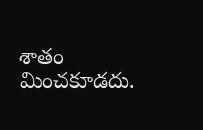శాతం మించకూడదు.